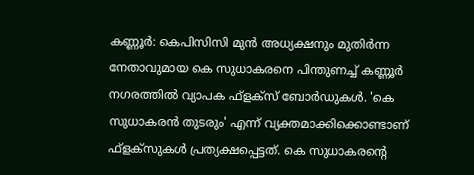കണ്ണൂര്‍: കെപിസിസി മുന്‍ അധ്യക്ഷനും മുതിര്‍ന്ന നേതാവുമായ കെ സുധാകരനെ പിന്തുണച്ച് കണ്ണൂര്‍ നഗരത്തില്‍ വ്യാപക ഫ്ളക്സ് ബോര്‍ഡുകള്‍. 'കെ സുധാകരന്‍ തുടരും' എന്ന് വ്യക്തമാക്കിക്കൊണ്ടാണ് ഫ്ളക്സുകള്‍ പ്രത്യക്ഷപ്പെട്ടത്. കെ സുധാകരന്റെ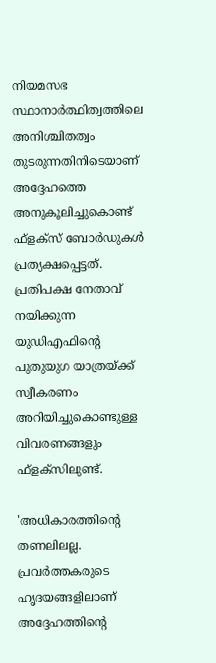നിയമസഭ സ്ഥാനാര്‍ത്ഥിത്വത്തിലെ അനിശ്ചിതത്വം തുടരുന്നതിനിടെയാണ് അദ്ദേഹത്തെ അനുകൂലിച്ചുകൊണ്ട് ഫ്‌ളക്‌സ് ബോര്‍ഡുകള്‍ പ്രത്യക്ഷപ്പെട്ടത്. പ്രതിപക്ഷ നേതാവ് നയിക്കുന്ന യുഡിഎഫിന്റെ പുതുയുഗ യാത്രയ്ക്ക് സ്വീകരണം അറിയിച്ചുകൊണ്ടുള്ള വിവരണങ്ങളും ഫ്ളക്സിലുണ്ട്.

'അധികാരത്തിന്റെ തണലിലല്ല. പ്രവര്‍ത്തകരുടെ ഹൃദയങ്ങളിലാണ് അദ്ദേഹത്തിന്റെ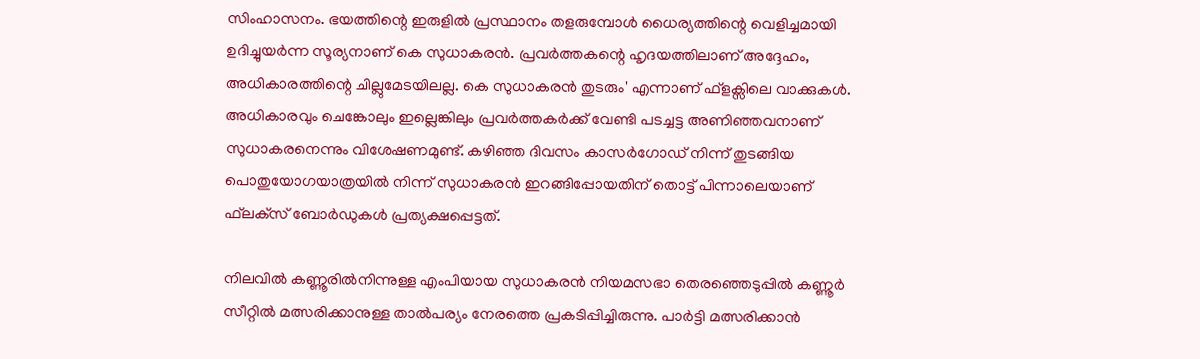സിംഹാസനം. ഭയത്തിന്റെ ഇരുളില്‍ പ്രസ്ഥാനം തളരുമ്പോള്‍ ധൈര്യത്തിന്റെ വെളിച്ചമായി ഉദിച്ചുയര്‍ന്ന സൂര്യനാണ് കെ സുധാകരന്‍. പ്രവര്‍ത്തകന്റെ ഹൃദയത്തിലാണ് അദ്ദേഹം, അധികാരത്തിന്റെ ചില്ലുമേടയിലല്ല. കെ സുധാകരന്‍ തുടരും' എന്നാണ് ഫ്ളക്സിലെ വാക്കുകള്‍. അധികാരവും ചെങ്കോലും ഇല്ലെങ്കിലും പ്രവര്‍ത്തകര്‍ക്ക് വേണ്ടി പടച്ചട്ട അണിഞ്ഞവനാണ് സുധാകരനെന്നും വിശേഷണമുണ്ട്. കഴിഞ്ഞ ദിവസം കാസര്‍ഗോഡ് നിന്ന് തുടങ്ങിയ പൊതുയോഗയാത്രയില്‍ നിന്ന് സുധാകരന്‍ ഇറങ്ങിപ്പോയതിന് തൊട്ട് പിന്നാലെയാണ് ഫ്‌ലക്‌സ് ബോര്‍ഡുകള്‍ പ്രത്യക്ഷപ്പെട്ടത്.

നിലവില്‍ കണ്ണൂരില്‍നിന്നുള്ള എംപിയായ സുധാകരന്‍ നിയമസഭാ തെരഞ്ഞെടുപ്പില്‍ കണ്ണൂര്‍ സീറ്റില്‍ മത്സരിക്കാനുള്ള താല്‍പര്യം നേരത്തെ പ്രകടിപ്പിച്ചിരുന്നു. പാര്‍ട്ടി മത്സരിക്കാന്‍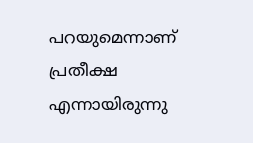പറയുമെന്നാണ് പ്രതീക്ഷ എന്നായിരുന്നു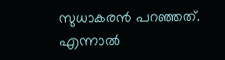സുധാകരന്‍ പറഞ്ഞത്. എന്നാല്‍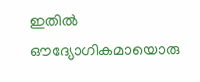ഇതില്‍ ഔദ്യോഗികമായൊരു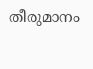തീരുമാനം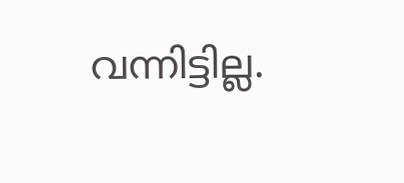വന്നിട്ടില്ല.